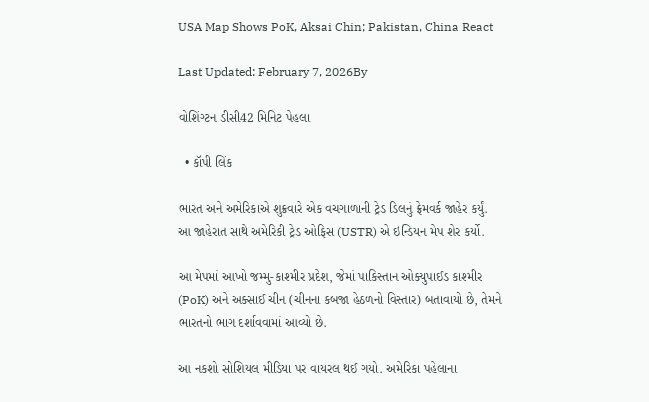USA Map Shows PoK, Aksai Chin; Pakistan, China React

Last Updated: February 7, 2026By

વોશિંગ્ટન ડીસી42 મિનિટ પેહલા

  • કૉપી લિંક

ભારત અને અમેરિકાએ શુક્રવારે એક વચગાળાની ટ્રેડ ડિલનું ફ્રેમવર્ક જાહેર કર્યું. આ જાહેરાત સાથે અમેરિકી ટ્રેડ ઓફિસ (USTR) એ ઇન્ડિયન મેપ શેર કર્યો.

આ મેપમાં આખો જમ્મુ-કાશ્મીર પ્રદેશ, જેમાં પાકિસ્તાન ઓક્યુપાઈડ કાશ્મીર (PoK) અને અક્સાઈ ચીન (ચીનના કબજા હેઠળનો વિસ્તાર) બતાવાયો છે, તેમને ભારતનો ભાગ દર્શાવવામાં આવ્યો છે.

આ નકશો સોશિયલ મીડિયા પર વાયરલ થઈ ગયો. અમેરિકા પહેલાના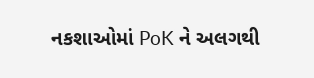નકશાઓમાં PoK ને અલગથી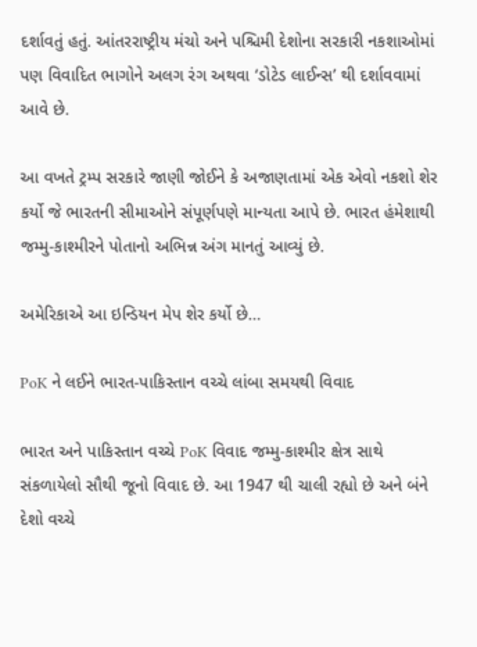દર્શાવતું હતું. આંતરરાષ્ટ્રીય મંચો અને પશ્ચિમી દેશોના સરકારી નકશાઓમાં પણ વિવાદિત ભાગોને અલગ રંગ અથવા ‘ડોટેડ લાઈન્સ’ થી દર્શાવવામાં આવે છે.

આ વખતે ટ્રમ્પ સરકારે જાણી જોઈને કે અજાણતામાં એક એવો નકશો શેર કર્યો જે ભારતની સીમાઓને સંપૂર્ણપણે માન્યતા આપે છે. ભારત હંમેશાથી જમ્મુ-કાશ્મીરને પોતાનો અભિન્ન અંગ માનતું આવ્યું છે.

અમેરિકાએ આ ઇન્ડિયન મેપ શેર કર્યો છે…

PoK ને લઈને ભારત-પાકિસ્તાન વચ્ચે લાંબા સમયથી વિવાદ

ભારત અને પાકિસ્તાન વચ્ચે PoK વિવાદ જમ્મુ-કાશ્મીર ક્ષેત્ર સાથે સંકળાયેલો સૌથી જૂનો વિવાદ છે. આ 1947 થી ચાલી રહ્યો છે અને બંને દેશો વચ્ચે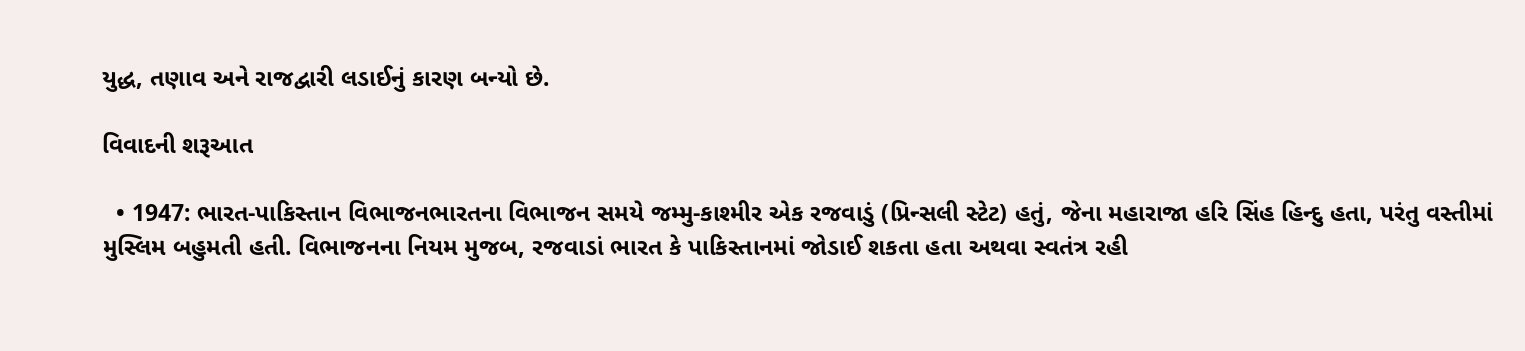યુદ્ધ, તણાવ અને રાજદ્વારી લડાઈનું કારણ બન્યો છે.

વિવાદની શરૂઆત

  • 1947: ભારત-પાકિસ્તાન વિભાજનભારતના વિભાજન સમયે જમ્મુ-કાશ્મીર એક રજવાડું (પ્રિન્સલી સ્ટેટ) હતું, જેના મહારાજા હરિ સિંહ હિન્દુ હતા, પરંતુ વસ્તીમાં મુસ્લિમ બહુમતી હતી. વિભાજનના નિયમ મુજબ, રજવાડાં ભારત કે પાકિસ્તાનમાં જોડાઈ શકતા હતા અથવા સ્વતંત્ર રહી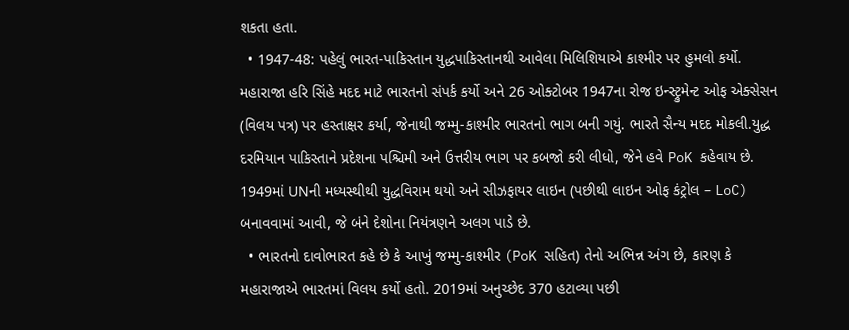શકતા હતા.
  • 1947-48: પહેલું ભારત-પાકિસ્તાન યુદ્ધપાકિસ્તાનથી આવેલા મિલિશિયાએ કાશ્મીર પર હુમલો કર્યો. મહારાજા હરિ સિંહે મદદ માટે ભારતનો સંપર્ક કર્યો અને 26 ઓક્ટોબર 1947ના રોજ ઇન્સ્ટ્રુમેન્ટ ઓફ એક્સેસન (વિલય પત્ર) પર હસ્તાક્ષર કર્યા, જેનાથી જમ્મુ-કાશ્મીર ભારતનો ભાગ બની ગયું. ભારતે સૈન્ય મદદ મોકલી.યુદ્ધ દરમિયાન પાકિસ્તાને પ્રદેશના પશ્ચિમી અને ઉત્તરીય ભાગ પર કબજો કરી લીધો, જેને હવે PoK કહેવાય છે. 1949માં UNની મધ્યસ્થીથી યુદ્ધવિરામ થયો અને સીઝફાયર લાઇન (પછીથી લાઇન ઓફ કંટ્રોલ – LoC) બનાવવામાં આવી, જે બંને દેશોના નિયંત્રણને અલગ પાડે છે.
  • ભારતનો દાવોભારત કહે છે કે આખું જમ્મુ-કાશ્મીર (PoK સહિત) તેનો અભિન્ન અંગ છે, કારણ કે મહારાજાએ ભારતમાં વિલય કર્યો હતો. 2019માં અનુચ્છેદ 370 હટાવ્યા પછી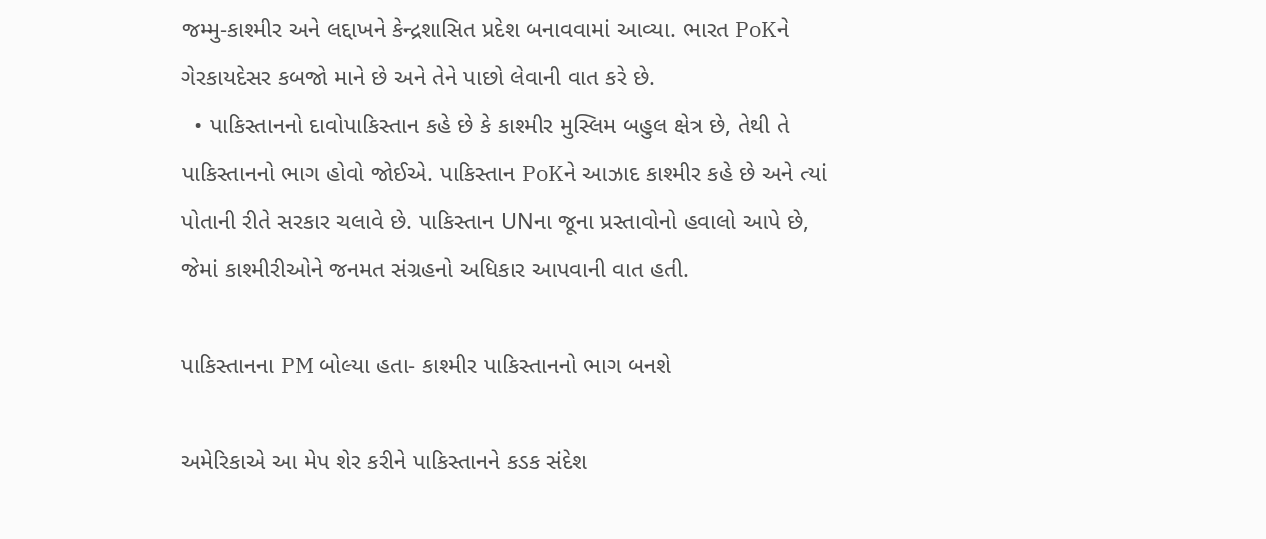જમ્મુ-કાશ્મીર અને લદ્દાખને કેન્દ્રશાસિત પ્રદેશ બનાવવામાં આવ્યા. ભારત PoKને ગેરકાયદેસર કબજો માને છે અને તેને પાછો લેવાની વાત કરે છે.
  • પાકિસ્તાનનો દાવોપાકિસ્તાન કહે છે કે કાશ્મીર મુસ્લિમ બહુલ ક્ષેત્ર છે, તેથી તે પાકિસ્તાનનો ભાગ હોવો જોઈએ. પાકિસ્તાન PoKને આઝાદ કાશ્મીર કહે છે અને ત્યાં પોતાની રીતે સરકાર ચલાવે છે. પાકિસ્તાન UNના જૂના પ્રસ્તાવોનો હવાલો આપે છે, જેમાં કાશ્મીરીઓને જનમત સંગ્રહનો અધિકાર આપવાની વાત હતી.

પાકિસ્તાનના PM બોલ્યા હતા- કાશ્મીર પાકિસ્તાનનો ભાગ બનશે

અમેરિકાએ આ મેપ શેર કરીને પાકિસ્તાનને કડક સંદેશ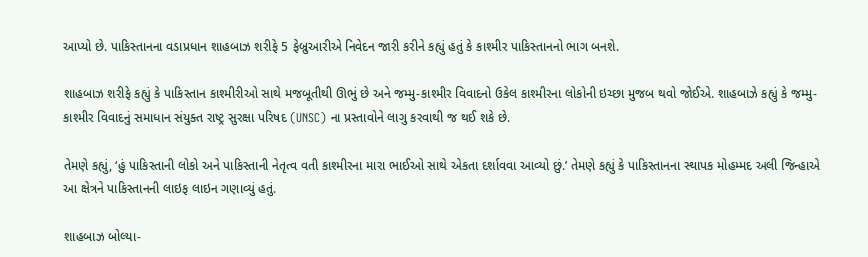આપ્યો છે. પાકિસ્તાનના વડાપ્રધાન શાહબાઝ શરીફે 5 ફેબ્રુઆરીએ નિવેદન જારી કરીને કહ્યું હતું કે કાશ્મીર પાકિસ્તાનનો ભાગ બનશે.

શાહબાઝ શરીફે કહ્યું કે પાકિસ્તાન કાશ્મીરીઓ સાથે મજબૂતીથી ઊભું છે અને જમ્મુ-કાશ્મીર વિવાદનો ઉકેલ કાશ્મીરના લોકોની ઇચ્છા મુજબ થવો જોઈએ. શાહબાઝે કહ્યું કે જમ્મુ-કાશ્મીર વિવાદનું સમાધાન સંયુક્ત રાષ્ટ્ર સુરક્ષા પરિષદ (UNSC) ના પ્રસ્તાવોને લાગુ કરવાથી જ થઈ શકે છે.

તેમણે કહ્યું, ‘હું પાકિસ્તાની લોકો અને પાકિસ્તાની નેતૃત્વ વતી કાશ્મીરના મારા ભાઈઓ સાથે એકતા દર્શાવવા આવ્યો છું.’ તેમણે કહ્યું કે પાકિસ્તાનના સ્થાપક મોહમ્મદ અલી જિન્હાએ આ ક્ષેત્રને પાકિસ્તાનની લાઇફ લાઇન ગણાવ્યું હતું.

શાહબાઝ બોલ્યા-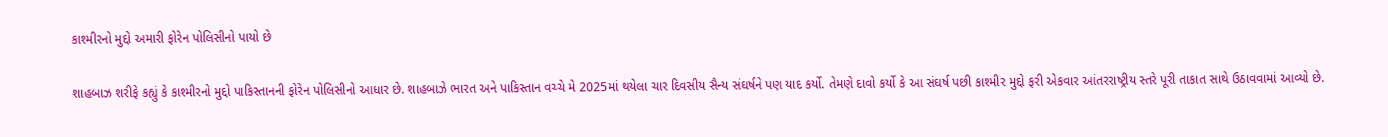કાશ્મીરનો મુદ્દો અમારી ફોરેન પોલિસીનો પાયો છે

શાહબાઝ શરીફે કહ્યું કે કાશ્મીરનો મુદ્દો પાકિસ્તાનની ફોરેન પોલિસીનો આધાર છે. શાહબાઝે ભારત અને પાકિસ્તાન વચ્ચે મે 2025માં થયેલા ચાર દિવસીય સૈન્ય સંઘર્ષને પણ યાદ કર્યો. તેમણે દાવો કર્યો કે આ સંઘર્ષ પછી કાશ્મીર મુદ્દો ફરી એકવાર આંતરરાષ્ટ્રીય સ્તરે પૂરી તાકાત સાથે ઉઠાવવામાં આવ્યો છે.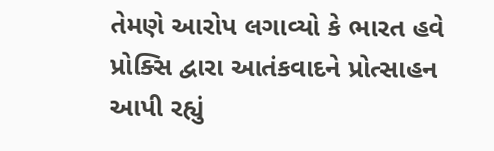તેમણે આરોપ લગાવ્યો કે ભારત હવે પ્રોક્સિ દ્વારા આતંકવાદને પ્રોત્સાહન આપી રહ્યું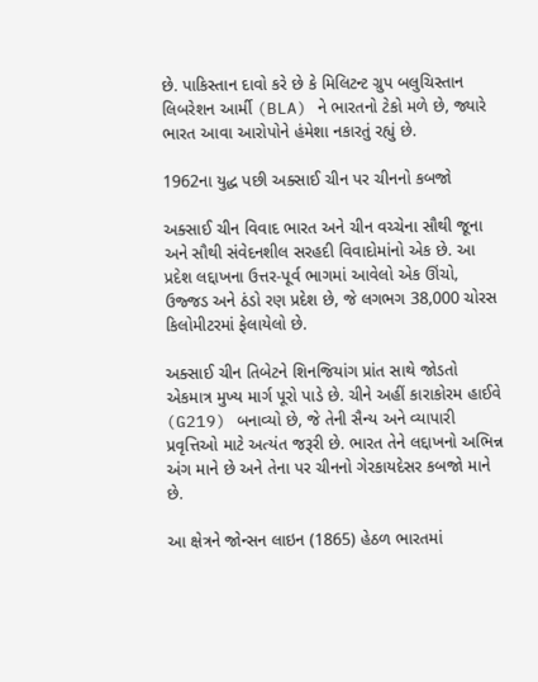છે. પાકિસ્તાન દાવો કરે છે કે મિલિટન્ટ ગ્રુપ બલુચિસ્તાન લિબરેશન આર્મી (BLA) ને ભારતનો ટેકો મળે છે, જ્યારે ભારત આવા આરોપોને હંમેશા નકારતું રહ્યું છે.

1962ના યુદ્ધ પછી અક્સાઈ ચીન પર ચીનનો કબજો

અક્સાઈ ચીન વિવાદ ભારત અને ચીન વચ્ચેના સૌથી જૂના અને સૌથી સંવેદનશીલ સરહદી વિવાદોમાંનો એક છે. આ પ્રદેશ લદ્દાખના ઉત્તર-પૂર્વ ભાગમાં આવેલો એક ઊંચો, ઉજ્જડ અને ઠંડો રણ પ્રદેશ છે, જે લગભગ 38,000 ચોરસ કિલોમીટરમાં ફેલાયેલો છે.

અક્સાઈ ચીન તિબેટને શિનજિયાંગ પ્રાંત સાથે જોડતો એકમાત્ર મુખ્ય માર્ગ પૂરો પાડે છે. ચીને અહીં કારાકોરમ હાઈવે (G219) બનાવ્યો છે, જે તેની સૈન્ય અને વ્યાપારી પ્રવૃત્તિઓ માટે અત્યંત જરૂરી છે. ભારત તેને લદ્દાખનો અભિન્ન અંગ માને છે અને તેના પર ચીનનો ગેરકાયદેસર કબજો માને છે.

આ ક્ષેત્રને જોન્સન લાઇન (1865) હેઠળ ભારતમાં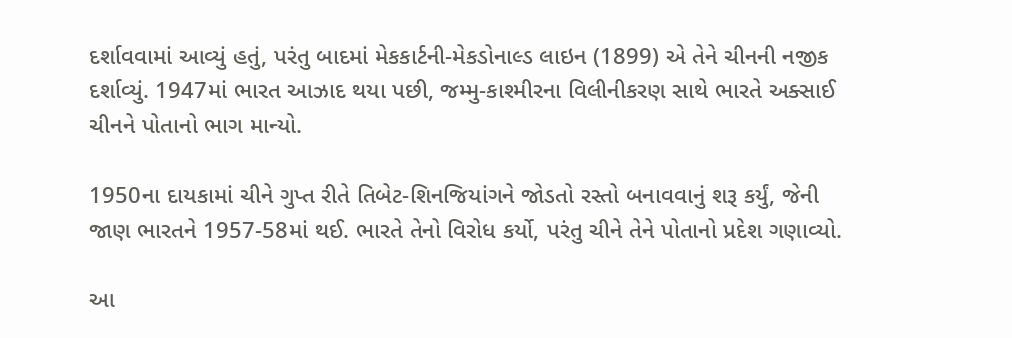દર્શાવવામાં આવ્યું હતું, પરંતુ બાદમાં મેકકાર્ટની-મેકડોનાલ્ડ લાઇન (1899) એ તેને ચીનની નજીક દર્શાવ્યું. 1947માં ભારત આઝાદ થયા પછી, જમ્મુ-કાશ્મીરના વિલીનીકરણ સાથે ભારતે અક્સાઈ ચીનને પોતાનો ભાગ માન્યો.

1950ના દાયકામાં ચીને ગુપ્ત રીતે તિબેટ-શિનજિયાંગને જોડતો રસ્તો બનાવવાનું શરૂ કર્યું, જેની જાણ ભારતને 1957-58માં થઈ. ભારતે તેનો વિરોધ કર્યો, પરંતુ ચીને તેને પોતાનો પ્રદેશ ગણાવ્યો.

આ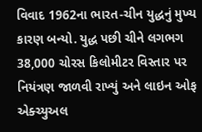વિવાદ 1962ના ભારત-ચીન યુદ્ધનું મુખ્ય કારણ બન્યો. યુદ્ધ પછી ચીને લગભગ 38,000 ચોરસ કિલોમીટર વિસ્તાર પર નિયંત્રણ જાળવી રાખ્યું અને લાઇન ઓફ એક્ચ્યુઅલ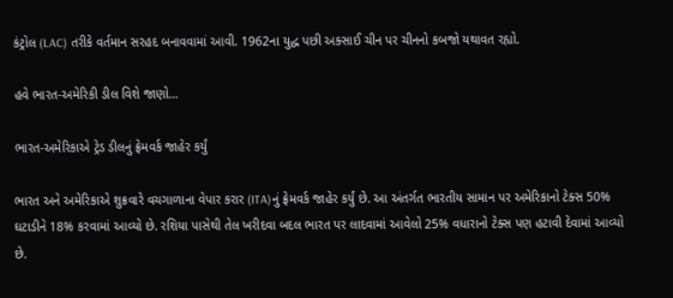કંટ્રોલ (LAC) તરીકે વર્તમાન સરહદ બનાવવામાં આવી. 1962ના યુદ્ધ પછી અક્સાઈ ચીન પર ચીનનો કબજો યથાવત રહ્યો.

હવે ભારત-અમેરિકી ડીલ વિશે જાણો…

ભારત-અમેરિકાએ ટ્રેડ ડીલનું ફ્રેમવર્ક જાહેર કર્યું

ભારત અને અમેરિકાએ શુક્રવારે વચગાળાના વેપાર કરાર (ITA)નું ફ્રેમવર્ક જાહેર કર્યું છે. આ અંતર્ગત ભારતીય સામાન પર અમેરિકાનો ટેક્સ 50% ઘટાડીને 18% કરવામાં આવ્યો છે. રશિયા પાસેથી તેલ ખરીદવા બદલ ભારત પર લાદવામાં આવેલો 25% વધારાનો ટેક્સ પણ હટાવી દેવામાં આવ્યો છે.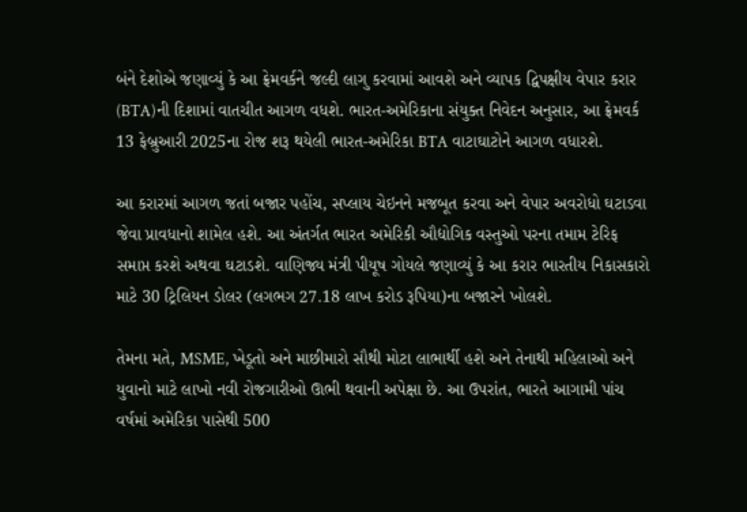બંને દેશોએ જણાવ્યું કે આ ફ્રેમવર્કને જલ્દી લાગુ કરવામાં આવશે અને વ્યાપક દ્વિપક્ષીય વેપાર કરાર (BTA)ની દિશામાં વાતચીત આગળ વધશે. ભારત-અમેરિકાના સંયુક્ત નિવેદન અનુસાર, આ ફ્રેમવર્ક 13 ફેબ્રુઆરી 2025ના રોજ શરૂ થયેલી ભારત-અમેરિકા BTA વાટાઘાટોને આગળ વધારશે.

આ કરારમાં આગળ જતાં બજાર પહોંચ, સપ્લાય ચેઇનને મજબૂત કરવા અને વેપાર અવરોધો ઘટાડવા જેવા પ્રાવધાનો શામેલ હશે. આ અંતર્ગત ભારત અમેરિકી ઔદ્યોગિક વસ્તુઓ પરના તમામ ટેરિફ સમાપ્ત કરશે અથવા ઘટાડશે. વાણિજ્ય મંત્રી પીયૂષ ગોયલે જણાવ્યું કે આ કરાર ભારતીય નિકાસકારો માટે 30 ટ્રિલિયન ડોલર (લગભગ 27.18 લાખ કરોડ રૂપિયા)ના બજારને ખોલશે.

તેમના મતે, MSME, ખેડૂતો અને માછીમારો સૌથી મોટા લાભાર્થી હશે અને તેનાથી મહિલાઓ અને યુવાનો માટે લાખો નવી રોજગારીઓ ઊભી થવાની અપેક્ષા છે. આ ઉપરાંત, ભારતે આગામી પાંચ વર્ષમાં અમેરિકા પાસેથી 500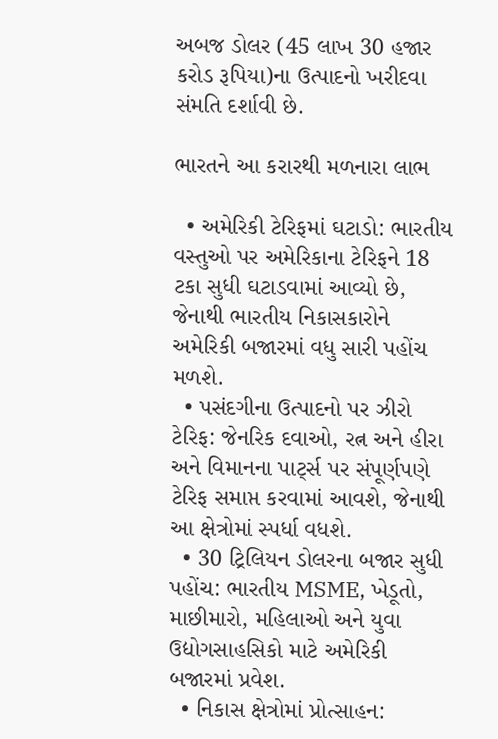અબજ ડોલર (45 લાખ 30 હજાર કરોડ રૂપિયા)ના ઉત્પાદનો ખરીદવા સંમતિ દર્શાવી છે.

ભારતને આ કરારથી મળનારા લાભ

  • અમેરિકી ટેરિફમાં ઘટાડો: ભારતીય વસ્તુઓ પર અમેરિકાના ટેરિફને 18 ટકા સુધી ઘટાડવામાં આવ્યો છે, જેનાથી ભારતીય નિકાસકારોને અમેરિકી બજારમાં વધુ સારી પહોંચ મળશે.
  • પસંદગીના ઉત્પાદનો પર ઝીરો ટેરિફ: જેનરિક દવાઓ, રત્ન અને હીરા અને વિમાનના પાર્ટ્સ પર સંપૂર્ણપણે ટેરિફ સમાપ્ત કરવામાં આવશે, જેનાથી આ ક્ષેત્રોમાં સ્પર્ધા વધશે.
  • 30 ટ્રિલિયન ડોલરના બજાર સુધી પહોંચ: ભારતીય MSME, ખેડૂતો, માછીમારો, મહિલાઓ અને યુવા ઉદ્યોગસાહસિકો માટે અમેરિકી બજારમાં પ્રવેશ.
  • નિકાસ ક્ષેત્રોમાં પ્રોત્સાહન: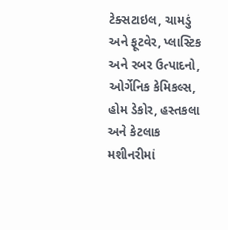ટેક્સટાઇલ, ચામડું અને ફૂટવેર, પ્લાસ્ટિક અને રબર ઉત્પાદનો, ઓર્ગેનિક કેમિકલ્સ, હોમ ડેકોર, હસ્તકલા અને કેટલાક મશીનરીમાં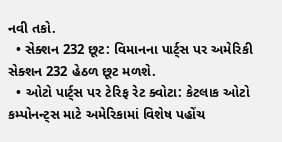નવી તકો.
  • સેક્શન 232 છૂટ: વિમાનના પાર્ટ્સ પર અમેરિકી સેક્શન 232 હેઠળ છૂટ મળશે.
  • ઓટો પાર્ટ્સ પર ટેરિફ રેટ ક્વોટા: કેટલાક ઓટો કમ્પોનન્ટ્સ માટે અમેરિકામાં વિશેષ પહોંચ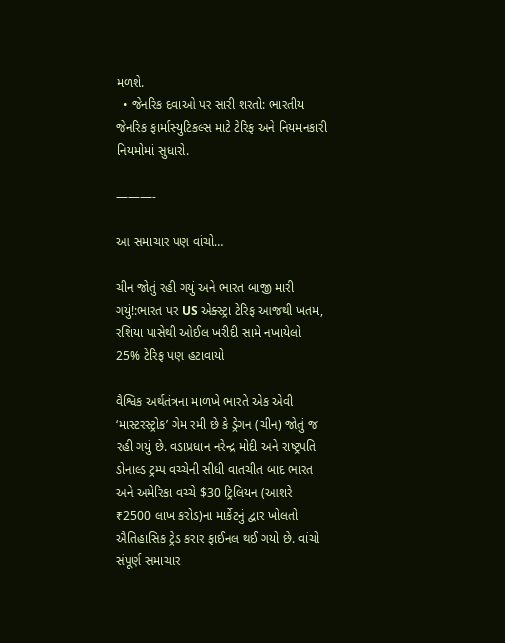મળશે.
  • જેનરિક દવાઓ પર સારી શરતો: ભારતીય જેનરિક ફાર્માસ્યુટિકલ્સ માટે ટેરિફ અને નિયમનકારી નિયમોમાં સુધારો.

———-

આ સમાચાર પણ વાંચો…

ચીન જોતું રહી ગયું અને ભારત બાજી મારી ગયું!:ભારત પર US એક્સ્ટ્રા ટેરિફ આજથી ખતમ, રશિયા પાસેથી ઓઈલ ખરીદી સામે નખાયેલો 25% ટેરિફ પણ હટાવાયો

વૈશ્વિક અર્થતંત્રના માળખે ભારતે એક એવી ‘માસ્ટરસ્ટ્રોક’ ગેમ રમી છે કે ડ્રેગન (ચીન) જોતું જ રહી ગયું છે. વડાપ્રધાન નરેન્દ્ર મોદી અને રાષ્ટ્રપતિ ડોનાલ્ડ ટ્રમ્પ વચ્ચેની સીધી વાતચીત બાદ ભારત અને અમેરિકા વચ્ચે $30 ટ્રિલિયન (આશરે ₹2500 લાખ કરોડ)ના માર્કેટનું દ્વાર ખોલતો ઐતિહાસિક ટ્રેડ કરાર ફાઈનલ થઈ ગયો છે. વાંચો સંપૂર્ણ સમાચાર